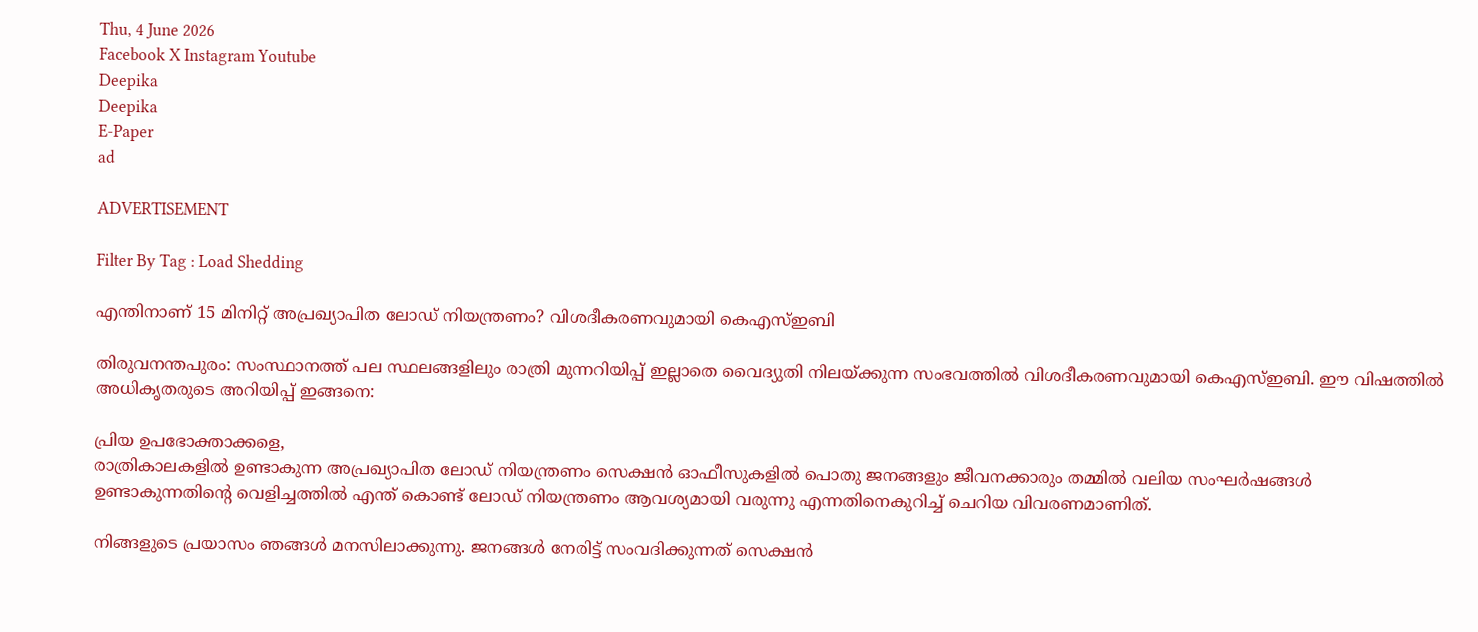Thu, 4 June 2026
Facebook X Instagram Youtube
Deepika
Deepika
E-Paper
ad

ADVERTISEMENT

Filter By Tag : Load Shedding

എന്തിനാണ് 15 മിനിറ്റ് അപ്രഖ്യാപിത ലോഡ് നിയന്ത്രണം? വിശദീകരണവുമായി കെഎസ്ഇബി

തിരുവനന്തപുരം: സംസ്ഥാനത്ത് പല സ്ഥലങ്ങളിലും രാത്രി മുന്നറിയിപ്പ് ഇല്ലാതെ വൈദ്യുതി നിലയ്ക്കുന്ന സംഭവത്തിൽ വിശദീകരണവുമായി കെഎസ്ഇബി. ഈ വിഷത്തിൽ അധികൃതരുടെ അറിയിപ്പ് ഇങ്ങനെ:

പ്രിയ ഉപഭോക്താക്കളെ,
രാത്രികാലകളിൽ ഉണ്ടാകുന്ന അപ്രഖ്യാപിത ലോഡ് നിയന്ത്രണം സെക്ഷൻ ഓഫീസുകളിൽ പൊതു ജനങ്ങളും ജീവനക്കാരും തമ്മിൽ വലിയ സംഘർഷങ്ങൾ ഉണ്ടാകുന്നതിന്‍റെ വെളിച്ചത്തിൽ എന്ത് കൊണ്ട് ലോഡ് നിയന്ത്രണം ആവശ്യമായി വരുന്നു എന്നതിനെകുറിച്ച് ചെറിയ വിവരണമാണിത്.

നിങ്ങളുടെ പ്രയാസം ഞങ്ങൾ മനസിലാക്കുന്നു. ജനങ്ങൾ നേരിട്ട് സംവദിക്കുന്നത് സെക്ഷൻ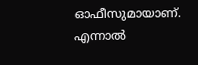ഓഫീസുമായാണ്. എന്നാൽ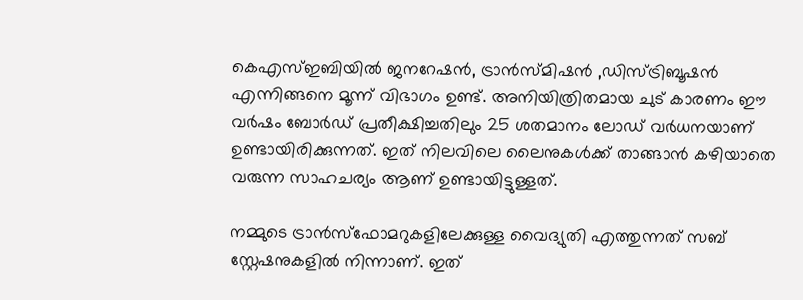കെഎസ്ഇബിയിൽ ജനറേഷൻ, ട്രാൻസ്മിഷൻ ,ഡിസ്ട്രിബൂഷൻ എന്നിങ്ങനെ മൂന്ന് വിഭാഗം ഉണ്ട്. അനിയിത്രിതമായ ചുട് കാരണം ഈ വർഷം ബോർഡ് പ്രതീക്ഷിച്ചതിലും 25 ശതമാനം ലോഡ് വർധനയാണ് ഉണ്ടായിരിക്കുന്നത്. ഇത് നിലവിലെ ലൈനുകൾക്ക് താങ്ങാൻ കഴിയാതെ വരുന്ന സാഹചര്യം ആണ് ഉണ്ടായിട്ടുള്ളത്.

നമ്മുടെ ട്രാൻസ്ഫോമറുകളിലേക്കുള്ള വൈദ്യുതി എത്തുന്നത് സബ് സ്റ്റേഷനുകളിൽ നിന്നാണ്. ഇത്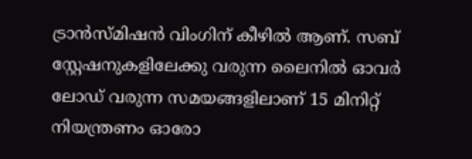ട്രാൻസ്മിഷൻ വിംഗിന് കീഴിൽ ആണ്. സബ് സ്റ്റേഷനുകളിലേക്കു വരുന്ന ലൈനിൽ ഓവർ ലോഡ് വരുന്ന സമയങ്ങളിലാണ് 15 മിനിറ്റ് നിയന്ത്രണം ഓരോ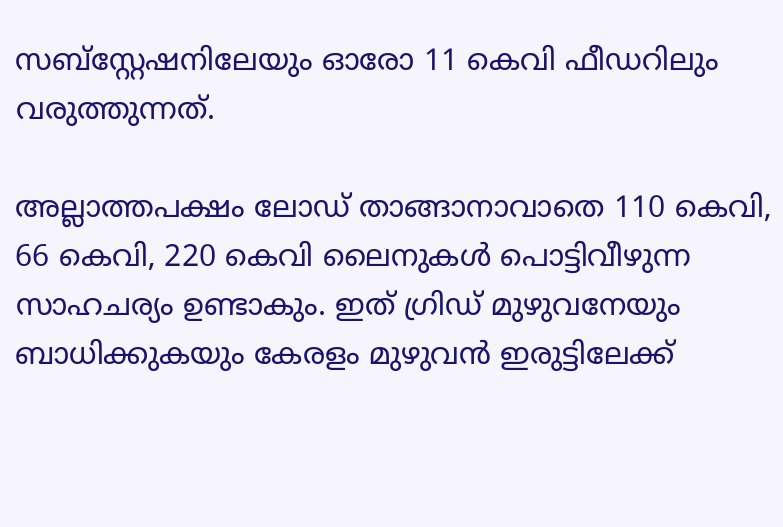സബ്സ്റ്റേഷനിലേയും ഓരോ 11 കെവി ഫീഡറിലും വരുത്തുന്നത്.

അല്ലാത്തപക്ഷം ലോഡ് താങ്ങാനാവാതെ 110 കെവി, 66 കെവി, 220 കെവി ലൈനുകൾ പൊട്ടിവീഴുന്ന സാഹചര്യം ഉണ്ടാകും. ഇത് ഗ്രിഡ് മുഴുവനേയും ബാധിക്കുകയും കേരളം മുഴുവൻ ഇരുട്ടിലേക്ക്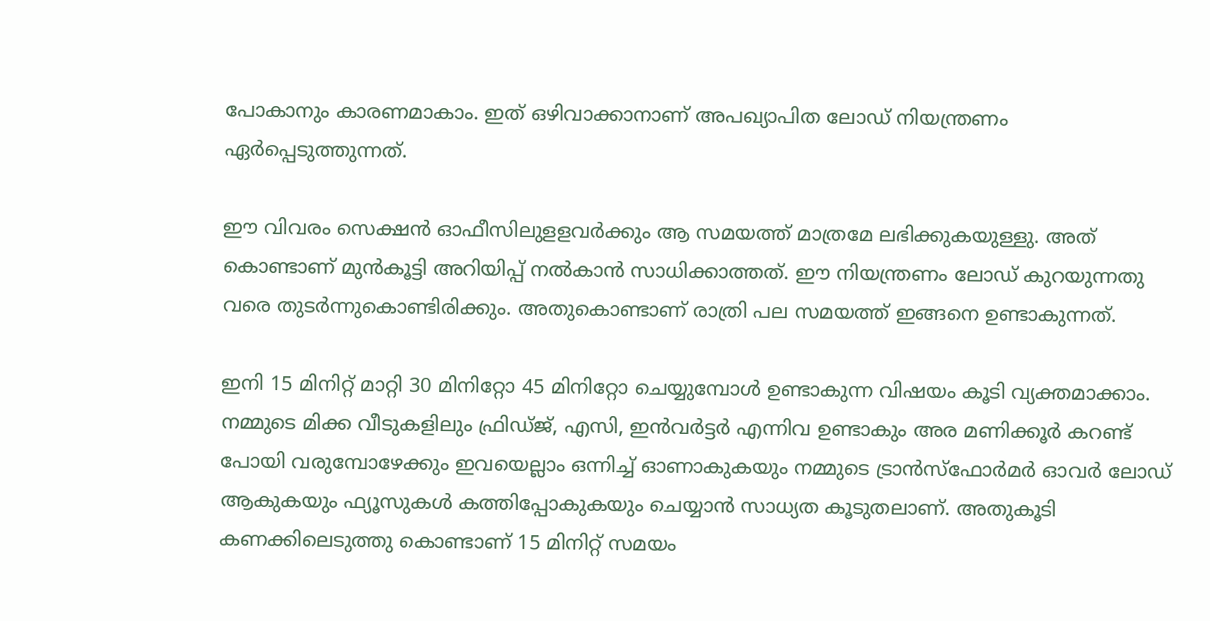പോകാനും കാരണമാകാം. ഇത് ഒഴിവാക്കാനാണ് അപഖ്യാപിത ലോഡ് നിയന്ത്രണം ഏർപ്പെടുത്തുന്നത്.

ഈ വിവരം സെക്ഷൻ ഓഫീസിലുളളവർക്കും ആ സമയത്ത് മാത്രമേ ലഭിക്കുകയുള്ളു. അത് കൊണ്ടാണ് മുൻകൂട്ടി അറിയിപ്പ് നൽകാൻ സാധിക്കാത്തത്. ഈ നിയന്ത്രണം ലോഡ് കുറയുന്നതു വരെ തുടർന്നുകൊണ്ടിരിക്കും. അതുകൊണ്ടാണ് രാത്രി പല സമയത്ത് ഇങ്ങനെ ഉണ്ടാകുന്നത്.

ഇനി 15 മിനിറ്റ് മാറ്റി 30 മിനിറ്റോ 45 മിനിറ്റോ ചെയ്യുമ്പോൾ ഉണ്ടാകുന്ന വിഷയം കൂടി വ്യക്തമാക്കാം. നമ്മുടെ മിക്ക വീടുകളിലും ഫ്രിഡ്ജ്, എസി, ഇൻവർട്ടർ എന്നിവ ഉണ്ടാകും അര മണിക്കൂർ കറണ്ട് പോയി വരുമ്പോഴേക്കും ഇവയെല്ലാം ഒന്നിച്ച് ഓണാകുകയും നമ്മുടെ ട്രാൻസ്ഫോർമർ ഓവർ ലോഡ് ആകുകയും ഫ്യൂസുകൾ കത്തിപ്പോകുകയും ചെയ്യാൻ സാധ്യത കൂടുതലാണ്. അതുകൂടി കണക്കിലെടുത്തു കൊണ്ടാണ് 15 മിനിറ്റ് സമയം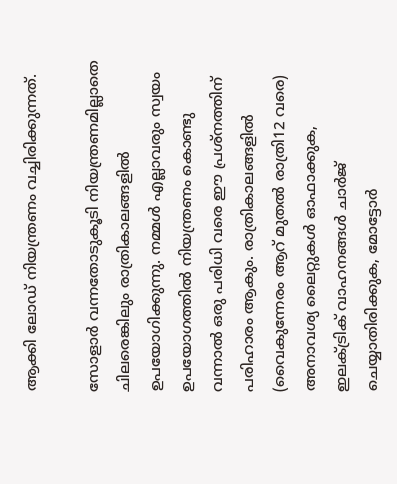ആക്കി ലോഡ് നിയന്ത്രണം വച്ചിരിക്കുന്നത്.

സോളാർ വന്നതോടുകൂടി നിയന്ത്രണമില്ലാതെ ചിലരെങ്കിലും രാത്രികാലങ്ങളിൽ ഉപയോഗിക്കുന്നു. നമ്മൾ എല്ലാവരും സ്വയം ഉപയോഗത്തിൽ നിയന്ത്രണം കൊണ്ടു വന്നാൽ ഒരു പരിധി വരെ ഈ പ്രശ്നത്തിന് പരിഹാരം ആകും. രാത്രികാലങ്ങളിൽ (വൈകുന്നേരം ആറ് മുതൽ രാത്രി12 വരെ) അനാവശ്യ ലൈറ്റുകൾ ഓഫാക്കുക, ഇലക്‌ട്രിക് വാഹനങ്ങൾ ചാർജ് ചെയ്യാതിരിക്കുക, മോട്ടോർ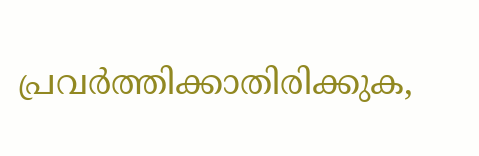പ്രവർത്തിക്കാതിരിക്കുക,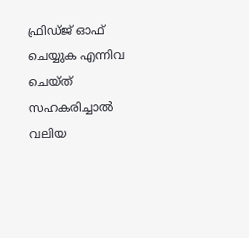ഫ്രിഡ്ജ് ഓഫ് ചെയ്യുക എന്നിവ ചെയ്ത് സഹകരിച്ചാൽ വലിയ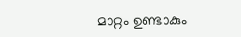മാറ്റം ഉണ്ടാകും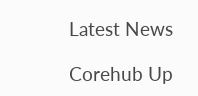Latest News

Corehub Up